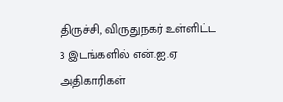திருச்சி, விருதுநகர் உள்ளிட்ட 3 இடங்களில் என்.ஐ.ஏ அதிகாரிகள்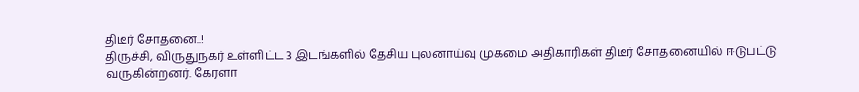திடீர் சோதனை..!
திருச்சி, விருதுநகர் உள்ளிட்ட 3 இடங்களில் தேசிய புலனாய்வு முகமை அதிகாரிகள் திடீர் சோதனையில் ஈடுபட்டு வருகின்றனர். கேரளா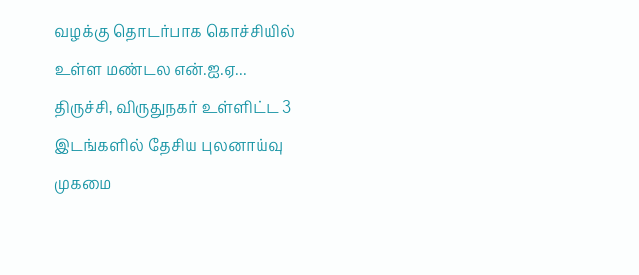வழக்கு தொடர்பாக கொச்சியில் உள்ள மண்டல என்.ஐ.ஏ...
திருச்சி, விருதுநகர் உள்ளிட்ட 3 இடங்களில் தேசிய புலனாய்வு முகமை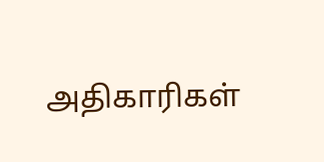அதிகாரிகள்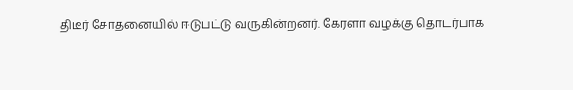திடீர் சோதனையில் ஈடுபட்டு வருகின்றனர். கேரளா வழக்கு தொடர்பாக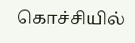கொச்சியில்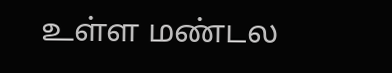உள்ள மண்டல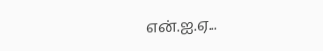என்.ஐ.ஏ...